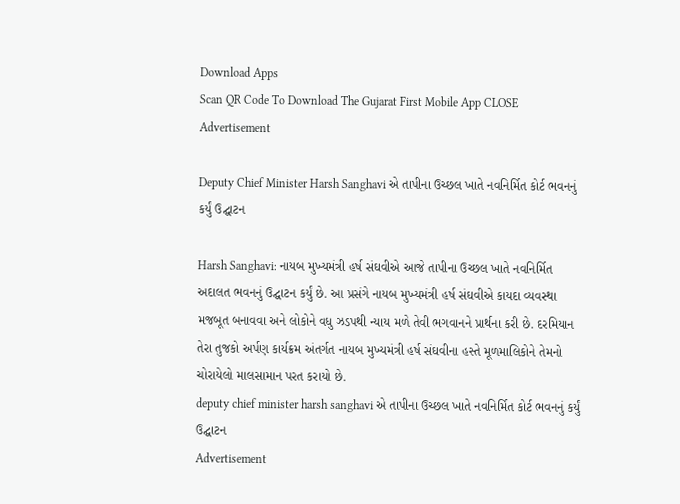Download Apps
Scan QR Code To Download The Gujarat First Mobile App CLOSE
Advertisement

Deputy Chief Minister Harsh Sanghavi એ તાપીના ઉચ્છલ ખાતે નવનિર્મિત કોર્ટ ભવનનું કર્યું ઉદ્ઘાટન

Harsh Sanghavi: નાયબ મુખ્યમંત્રી હર્ષ સંઘવીએ આજે તાપીના ઉચ્છલ ખાતે નવનિર્મિત અદાલત ભવનનું ઉદ્ઘાટન કર્યું છે. આ પ્રસંગે નાયબ મુખ્યમંત્રી હર્ષ સંઘવીએ કાયદા વ્યવસ્થા મજબૂત બનાવવા અને લોકોને વધુ ઝડપથી ન્યાય મળે તેવી ભગવાનને પ્રાર્થના કરી છે. દરમિયાન તેરા તુજકો અર્પણ કાર્યક્રમ અંતર્ગત નાયબ મુખ્યમંત્રી હર્ષ સંઘવીના હસ્તે મૂળમાલિકોને તેમનો ચોરાયેલો માલસામાન પરત કરાયો છે.
deputy chief minister harsh sanghavi એ તાપીના ઉચ્છલ ખાતે નવનિર્મિત કોર્ટ ભવનનું કર્યું ઉદ્ઘાટન
Advertisement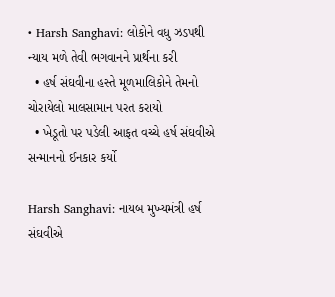• Harsh Sanghavi: લોકોને વધુ ઝડપથી ન્યાય મળે તેવી ભગવાનને પ્રાર્થના કરી
  • હર્ષ સંઘવીના હસ્તે મૂળમાલિકોને તેમનો ચોરાયેલો માલસામાન પરત કરાયો
  • ખેડૂતો પર પડેલી આફત વચ્ચે હર્ષ સંઘવીએ સન્માનનો ઈનકાર કર્યો

Harsh Sanghavi: નાયબ મુખ્યમંત્રી હર્ષ સંઘવીએ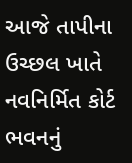આજે તાપીના ઉચ્છલ ખાતે નવનિર્મિત કોર્ટ ભવનનું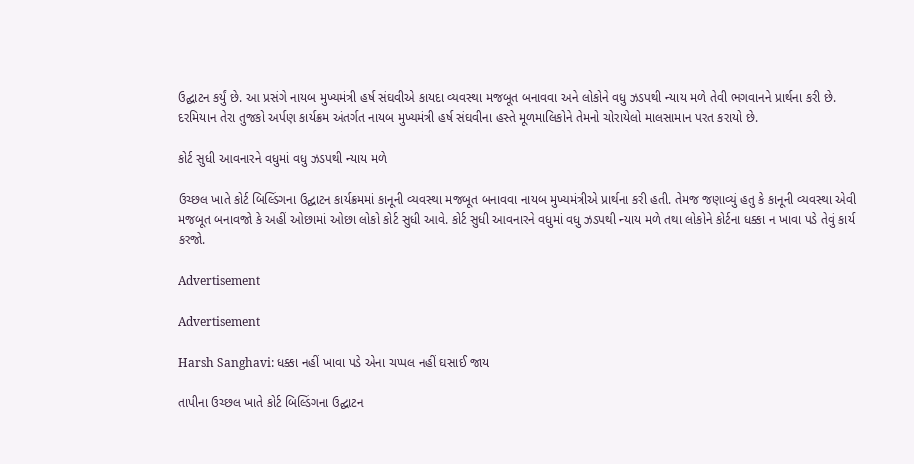ઉદ્ઘાટન કર્યું છે. આ પ્રસંગે નાયબ મુખ્યમંત્રી હર્ષ સંઘવીએ કાયદા વ્યવસ્થા મજબૂત બનાવવા અને લોકોને વધુ ઝડપથી ન્યાય મળે તેવી ભગવાનને પ્રાર્થના કરી છે. દરમિયાન તેરા તુજકો અર્પણ કાર્યક્રમ અંતર્ગત નાયબ મુખ્યમંત્રી હર્ષ સંઘવીના હસ્તે મૂળમાલિકોને તેમનો ચોરાયેલો માલસામાન પરત કરાયો છે.

કોર્ટ સુધી આવનારને વધુમાં વધુ ઝડપથી ન્યાય મળે

ઉચ્છલ ખાતે કોર્ટ બિલ્ડિંગના ઉદ્ઘાટન કાર્યક્રમમાં કાનૂની વ્યવસ્થા મજબૂત બનાવવા નાયબ મુખ્યમંત્રીએ પ્રાર્થના કરી હતી. તેમજ જણાવ્યું હતુ કે કાનૂની વ્યવસ્થા એવી મજબૂત બનાવજો કે અહીં ઓછામાં ઓછા લોકો કોર્ટ સુધી આવે. કોર્ટ સુધી આવનારને વધુમાં વધુ ઝડપથી ન્યાય મળે તથા લોકોને કોર્ટના ધક્કા ન ખાવા પડે તેવું કાર્ય કરજો.

Advertisement

Advertisement

Harsh Sanghavi: ધક્કા નહીં ખાવા પડે એના ચપ્પલ નહીં ઘસાઈ જાય

તાપીના ઉચ્છલ ખાતે કોર્ટ બિલ્ડિંગના ઉદ્ઘાટન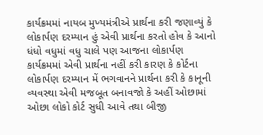કાર્યક્રમમાં નાયબ મુખ્યમંત્રીએ પ્રાર્થના કરી જણાવ્યું કે લોકાર્પણ દરમ્યાન હું એવી પ્રાર્થના કરતો હોવ કે આનો ધંધો વધુમાં વધુ ચાલે પણ આજના લોકાર્પણ કાર્યક્રમમાં એવી પ્રાર્થના નહીં કરી કારણ કે કોર્ટના લોકાર્પણ દરમ્યાન મેં ભગવાનને પ્રાર્થના કરી કે કાનૂની વ્યવસ્થા એવી મજબૂત બનાવજો કે અહીં ઓછામાં ઓછા લોકો કોર્ટ સુધી આવે તથા બીજી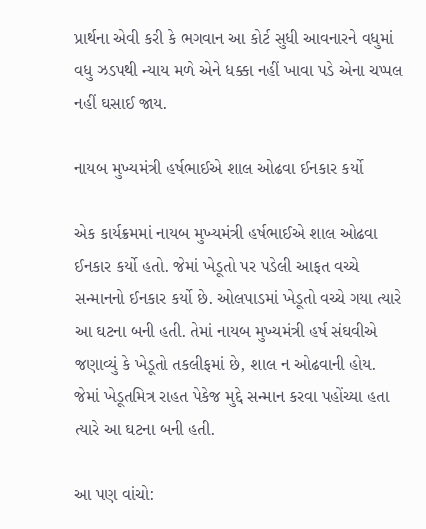પ્રાર્થના એવી કરી કે ભગવાન આ કોર્ટ સુધી આવનારને વધુમાં વધુ ઝડપથી ન્યાય મળે એને ધક્કા નહીં ખાવા પડે એના ચપ્પલ નહીં ઘસાઈ જાય.

નાયબ મુખ્યમંત્રી હર્ષભાઈએ શાલ ઓઢવા ઈનકાર કર્યો

એક કાર્યક્રમમાં નાયબ મુખ્યમંત્રી હર્ષભાઈએ શાલ ઓઢવા ઈનકાર કર્યો હતો. જેમાં ખેડૂતો પર પડેલી આફત વચ્ચે સન્માનનો ઈનકાર કર્યો છે. ઓલપાડમાં ખેડૂતો વચ્ચે ગયા ત્યારે આ ઘટના બની હતી. તેમાં નાયબ મુખ્યમંત્રી હર્ષ સંઘવીએ જણાવ્યું કે ખેડૂતો તકલીફમાં છે, શાલ ન ઓઢવાની હોય. જેમાં ખેડૂતમિત્ર રાહત પેકેજ મુદ્દે સન્માન કરવા પહોંચ્યા હતા ત્યારે આ ઘટના બની હતી.

આ પણ વાંચો: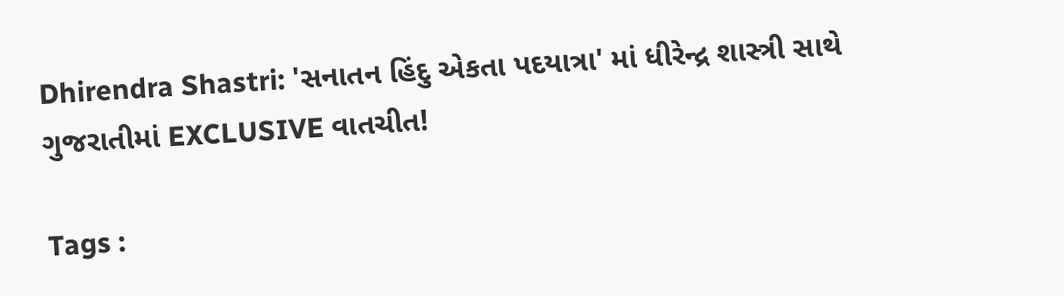Dhirendra Shastri: 'સનાતન હિંદુ એકતા પદયાત્રા' માં ધીરેન્દ્ર શાસ્ત્રી સાથે ગુજરાતીમાં EXCLUSIVE વાતચીત!

Tags :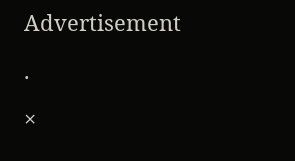Advertisement

.

×